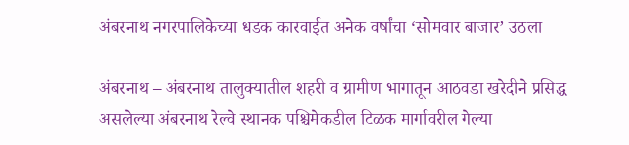अंबरनाथ नगरपालिकेच्या धडक कारवाईत अनेक वर्षांचा ‘सोमवार बाजार’ उठला

अंबरनाथ – अंबरनाथ तालुक्यातील शहरी व ग्रामीण भागातून आठवडा खरेदीने प्रसिद्ध असलेल्या अंबरनाथ रेल्वे स्थानक पश्चिमेकडील टिळक मार्गावरील गेल्या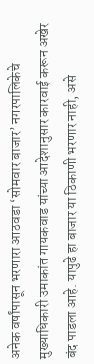अनेक वर्षांपासून भरणारा आठवडा ‘सोमवार बाजार’ नगरपालिकेचे मुख्याधिकारी उमाकांत गायकवाड यांच्या आदेशानुसार कारवाई करून अखेर बंद पाडला आहे. यापुढे हा बाजार या ठिकाणी भरणार नाही, असे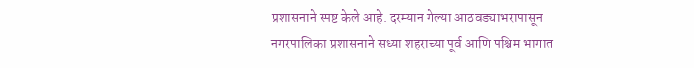प्रशासनाने स्पष्ट केले आहे. दरम्यान गेल्या आठवड्याभरापासून नगरपालिका प्रशासनाने सध्या शहराच्या पूर्व आणि पश्चिम भागात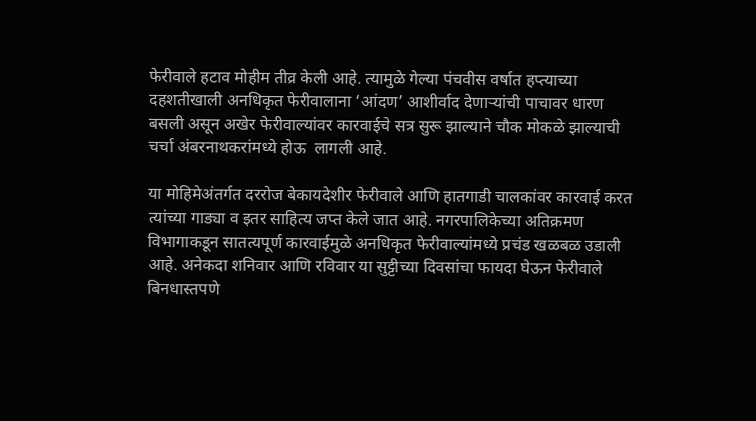फेरीवाले हटाव मोहीम तीव्र केली आहे. त्यामुळे गेल्या पंचवीस वर्षात हप्त्याच्या दहशतीखाली अनधिकृत फेरीवालाना ‘आंदण’ आशीर्वाद देणाऱ्यांची पाचावर धारण बसली असून अखेर फेरीवाल्यांवर कारवाईचे सत्र सुरू झाल्याने चौक मोकळे झाल्याची चर्चा अंबरनाथकरांमध्ये होऊ  लागली आहे.

या मोहिमेअंतर्गत दररोज बेकायदेशीर फेरीवाले आणि हातगाडी चालकांवर कारवाई करत त्यांच्या गाड्या व इतर साहित्य जप्त केले जात आहे. नगरपालिकेच्या अतिक्रमण विभागाकडून सातत्यपूर्ण कारवाईमुळे अनधिकृत फेरीवाल्यांमध्ये प्रचंड खळबळ उडाली आहे. अनेकदा शनिवार आणि रविवार या सुट्टीच्या दिवसांचा फायदा घेऊन फेरीवाले बिनधास्तपणे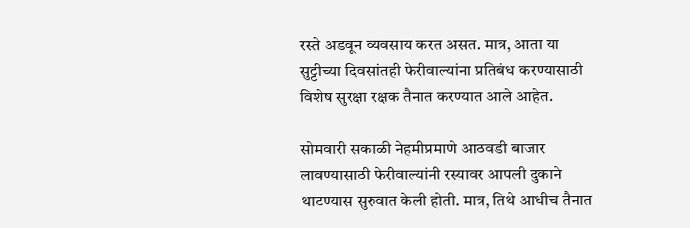रस्ते अडवून व्यवसाय करत असत. मात्र, आता या सुट्टीच्या दिवसांतही फेरीवाल्यांना प्रतिबंध करण्यासाठी विशेष सुरक्षा रक्षक तैनात करण्यात आले आहेत.

सोमवारी सकाळी नेहमीप्रमाणे आठवडी बाजार लावण्यासाठी फेरीवाल्यांनी रस्यावर आपली दुकाने थाटण्यास सुरुवात केली होती. मात्र, तिथे आधीच तैनात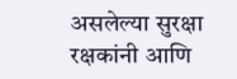असलेल्या सुरक्षा रक्षकांनी आणि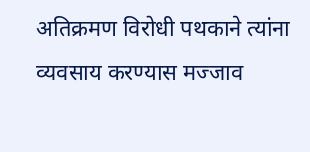अतिक्रमण विरोधी पथकाने त्यांना व्यवसाय करण्यास मज्जाव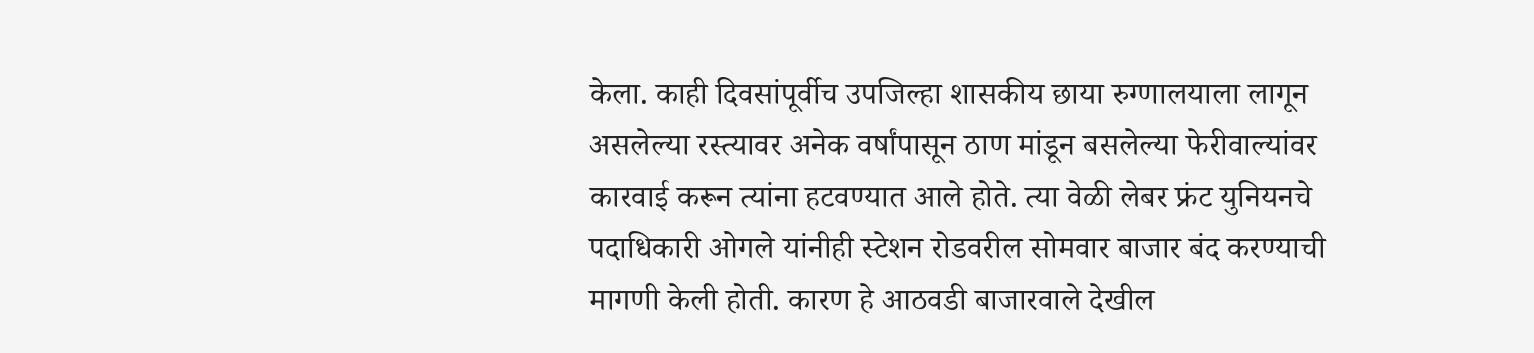केला. काही दिवसांपूर्वीच उपजिल्हा शासकीय छाया रुग्णालयाला लागून असलेल्या रस्त्यावर अनेक वर्षांपासून ठाण मांडून बसलेल्या फेरीवाल्यांवर कारवाई करून त्यांना हटवण्यात आले होते. त्या वेळी लेबर फ्रंट युनियनचे पदाधिकारी ओगले यांनीही स्टेशन रोडवरील सोमवार बाजार बंद करण्याची मागणी केली होती. कारण हे आठवडी बाजारवाले देखील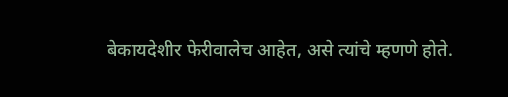बेकायदेशीर फेरीवालेच आहेत, असे त्यांचे म्हणणे होते.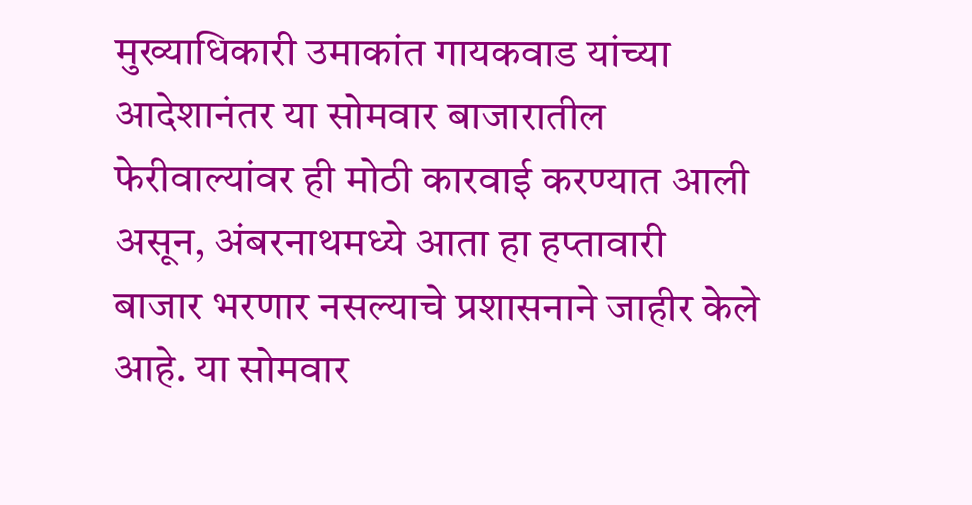मुख्याधिकारी उमाकांत गायकवाड यांच्या आदेशानंतर या सोमवार बाजारातील फेरीवाल्यांवर ही मोठी कारवाई करण्यात आली असून, अंबरनाथमध्ये आता हा हप्तावारी बाजार भरणार नसल्याचे प्रशासनाने जाहीर केले आहे. या सोमवार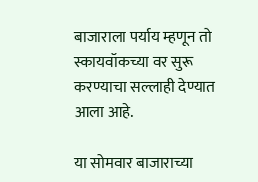बाजाराला पर्याय म्हणून तो स्कायवॉकच्या वर सुरू करण्याचा सल्लाही देण्यात आला आहे.

या सोमवार बाजाराच्या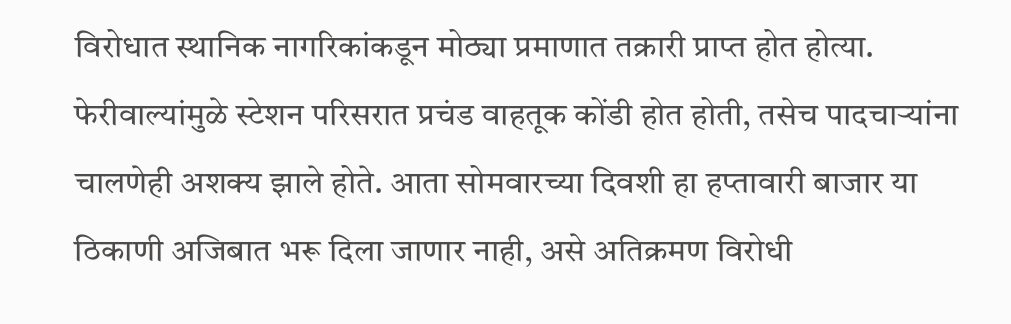विरोधात स्थानिक नागरिकांकडून मोठ्या प्रमाणात तक्रारी प्राप्त होत होत्या. फेरीवाल्यांमुळे स्टेशन परिसरात प्रचंड वाहतूक कोंडी होत होती, तसेच पादचाऱ्यांना चालणेही अशक्य झाले होते. आता सोमवारच्या दिवशी हा हप्तावारी बाजार या ठिकाणी अजिबात भरू दिला जाणार नाही, असे अतिक्रमण विरोधी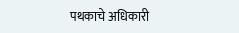पथकाचे अधिकारी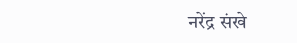नरेंद्र संखे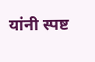यांनी स्पष्ट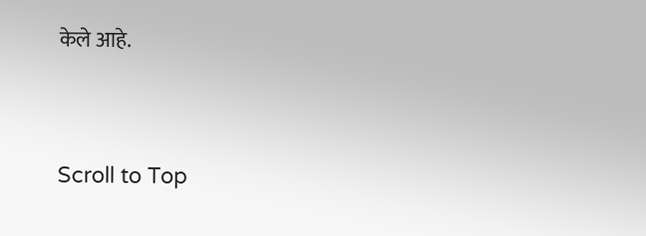केले आहे.




Scroll to Top